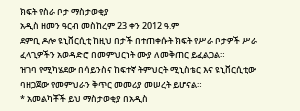ክፍት የስራ ቦታ ማስታወቂያ
አዲስ ዘመን ዓርብ መስከረም 23 ቀን 2012 ዓ.ም
ደምቢ ዶሎ ዩኒቨርሲቲ ከዚህ በታች በተጠቀሱት ክፍት የሥራ ቦታዎች ሥራ ፈላጊዎችን አወዳድሮ በመምህርነት ሙያ ለመቅጠር ይፈልጋል።
ዝገባ የሚካሄደው በሳይንስና ከፍተኛ ትምህርት ሚኒስቴር እና ዩኒቨርሲቲው ባዘጋጀው የመምህራን ቅጥር መመሪያ መሠረት ይሆናል።
* አመልካቾች ይህ ማስታወቂያ በአዲስ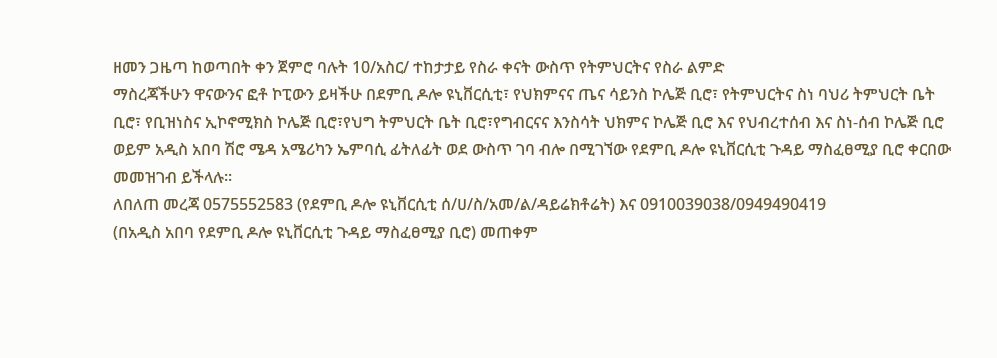ዘመን ጋዜጣ ከወጣበት ቀን ጀምሮ ባሉት 10/አስር/ ተከታታይ የስራ ቀናት ውስጥ የትምህርትና የስራ ልምድ
ማስረጃችሁን ዋናውንና ፎቶ ኮፒውን ይዛችሁ በደምቢ ዶሎ ዩኒቨርሲቲ፣ የህክምናና ጤና ሳይንስ ኮሌጅ ቢሮ፣ የትምህርትና ስነ ባህሪ ትምህርት ቤት
ቢሮ፣ የቢዝነስና ኢኮኖሚክስ ኮሌጅ ቢሮ፣የህግ ትምህርት ቤት ቢሮ፣የግብርናና እንስሳት ህክምና ኮሌጅ ቢሮ እና የህብረተሰብ እና ስነ-ሰብ ኮሌጅ ቢሮ
ወይም አዲስ አበባ ሽሮ ሜዳ አሜሪካን ኤምባሲ ፊትለፊት ወደ ውስጥ ገባ ብሎ በሚገኘው የደምቢ ዶሎ ዩኒቨርሲቲ ጉዳይ ማስፈፀሚያ ቢሮ ቀርበው
መመዝገብ ይችላሉ።
ለበለጠ መረጃ 0575552583 (የደምቢ ዶሎ ዩኒቨርሲቲ ሰ/ሀ/ስ/አመ/ል/ዳይሬክቶሬት) እና 0910039038/0949490419
(በአዲስ አበባ የደምቢ ዶሎ ዩኒቨርሲቲ ጉዳይ ማስፈፀሚያ ቢሮ) መጠቀም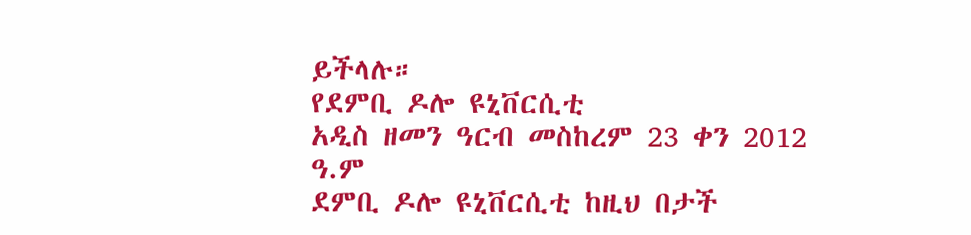ይችላሉ።
የደምቢ ዶሎ ዩኒቨርሲቲ
አዲስ ዘመን ዓርብ መስከረም 23 ቀን 2012 ዓ.ም
ደምቢ ዶሎ ዩኒቨርሲቲ ከዚህ በታች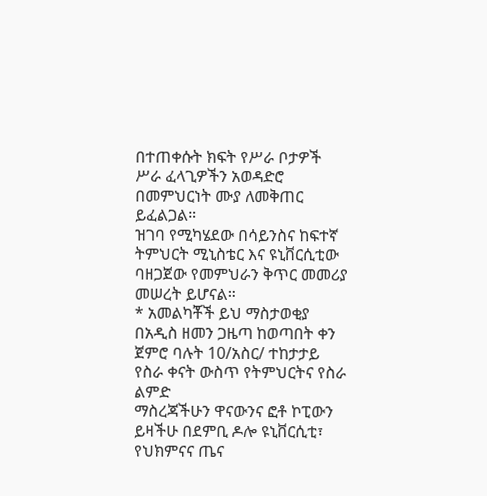በተጠቀሱት ክፍት የሥራ ቦታዎች ሥራ ፈላጊዎችን አወዳድሮ በመምህርነት ሙያ ለመቅጠር ይፈልጋል።
ዝገባ የሚካሄደው በሳይንስና ከፍተኛ ትምህርት ሚኒስቴር እና ዩኒቨርሲቲው ባዘጋጀው የመምህራን ቅጥር መመሪያ መሠረት ይሆናል።
* አመልካቾች ይህ ማስታወቂያ በአዲስ ዘመን ጋዜጣ ከወጣበት ቀን ጀምሮ ባሉት 10/አስር/ ተከታታይ የስራ ቀናት ውስጥ የትምህርትና የስራ ልምድ
ማስረጃችሁን ዋናውንና ፎቶ ኮፒውን ይዛችሁ በደምቢ ዶሎ ዩኒቨርሲቲ፣ የህክምናና ጤና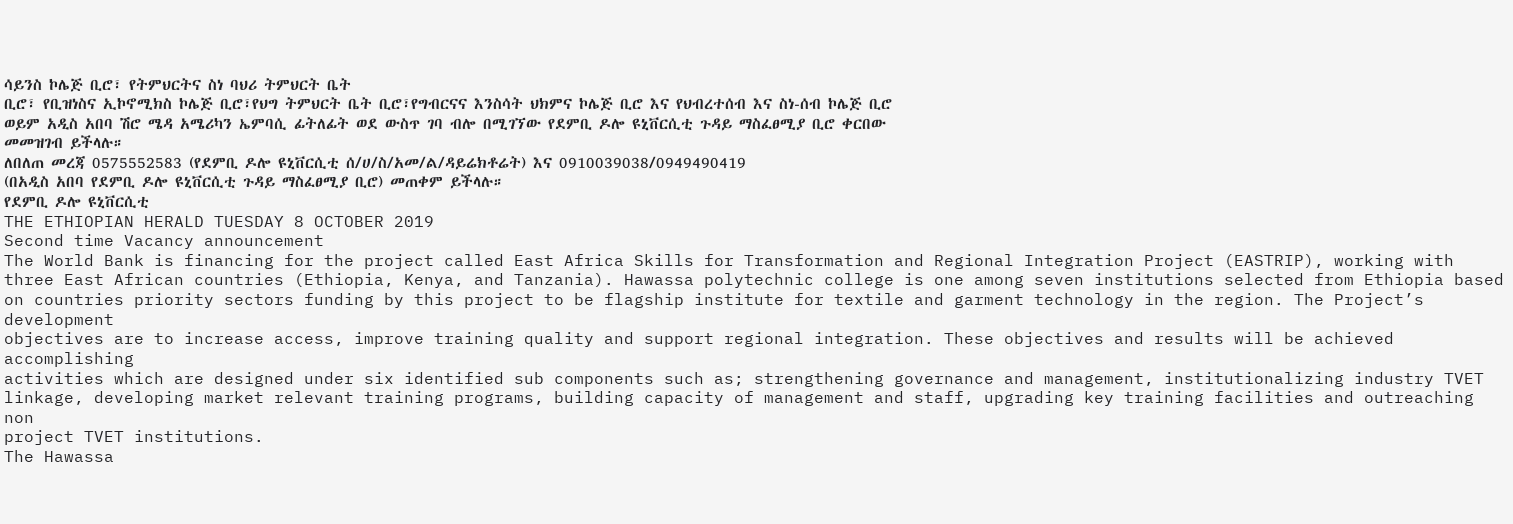ሳይንስ ኮሌጅ ቢሮ፣ የትምህርትና ስነ ባህሪ ትምህርት ቤት
ቢሮ፣ የቢዝነስና ኢኮኖሚክስ ኮሌጅ ቢሮ፣የህግ ትምህርት ቤት ቢሮ፣የግብርናና እንስሳት ህክምና ኮሌጅ ቢሮ እና የህብረተሰብ እና ስነ-ሰብ ኮሌጅ ቢሮ
ወይም አዲስ አበባ ሽሮ ሜዳ አሜሪካን ኤምባሲ ፊትለፊት ወደ ውስጥ ገባ ብሎ በሚገኘው የደምቢ ዶሎ ዩኒቨርሲቲ ጉዳይ ማስፈፀሚያ ቢሮ ቀርበው
መመዝገብ ይችላሉ።
ለበለጠ መረጃ 0575552583 (የደምቢ ዶሎ ዩኒቨርሲቲ ሰ/ሀ/ስ/አመ/ል/ዳይሬክቶሬት) እና 0910039038/0949490419
(በአዲስ አበባ የደምቢ ዶሎ ዩኒቨርሲቲ ጉዳይ ማስፈፀሚያ ቢሮ) መጠቀም ይችላሉ።
የደምቢ ዶሎ ዩኒቨርሲቲ
THE ETHIOPIAN HERALD TUESDAY 8 OCTOBER 2019
Second time Vacancy announcement
The World Bank is financing for the project called East Africa Skills for Transformation and Regional Integration Project (EASTRIP), working with
three East African countries (Ethiopia, Kenya, and Tanzania). Hawassa polytechnic college is one among seven institutions selected from Ethiopia based
on countries priority sectors funding by this project to be flagship institute for textile and garment technology in the region. The Project’s development
objectives are to increase access, improve training quality and support regional integration. These objectives and results will be achieved accomplishing
activities which are designed under six identified sub components such as; strengthening governance and management, institutionalizing industry TVET
linkage, developing market relevant training programs, building capacity of management and staff, upgrading key training facilities and outreaching non
project TVET institutions.
The Hawassa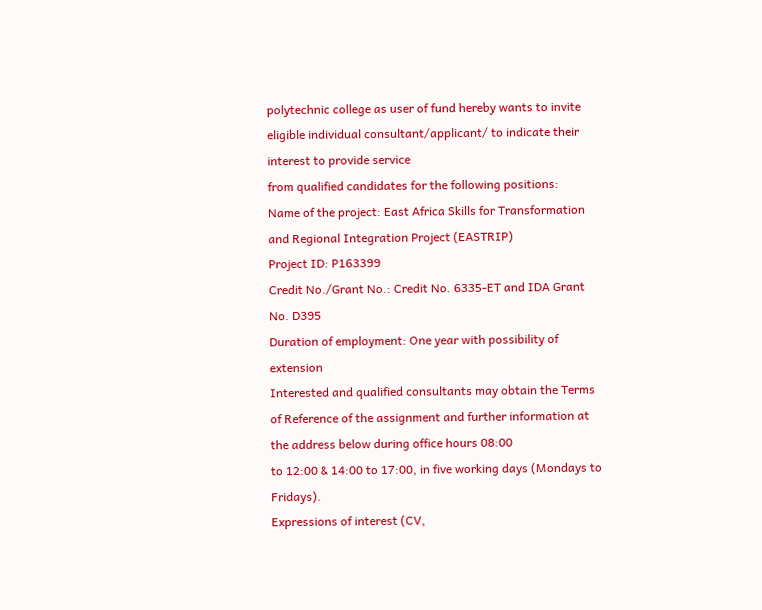polytechnic college as user of fund hereby wants to invite eligible individual consultant/applicant/ to indicate their interest to provide service
from qualified candidates for the following positions:
Name of the project: East Africa Skills for Transformation and Regional Integration Project (EASTRIP)
Project ID: P163399
Credit No./Grant No.: Credit No. 6335-ET and IDA Grant No. D395
Duration of employment: One year with possibility of extension
Interested and qualified consultants may obtain the Terms of Reference of the assignment and further information at the address below during office hours 08:00
to 12:00 & 14:00 to 17:00, in five working days (Mondays to Fridays).
Expressions of interest (CV,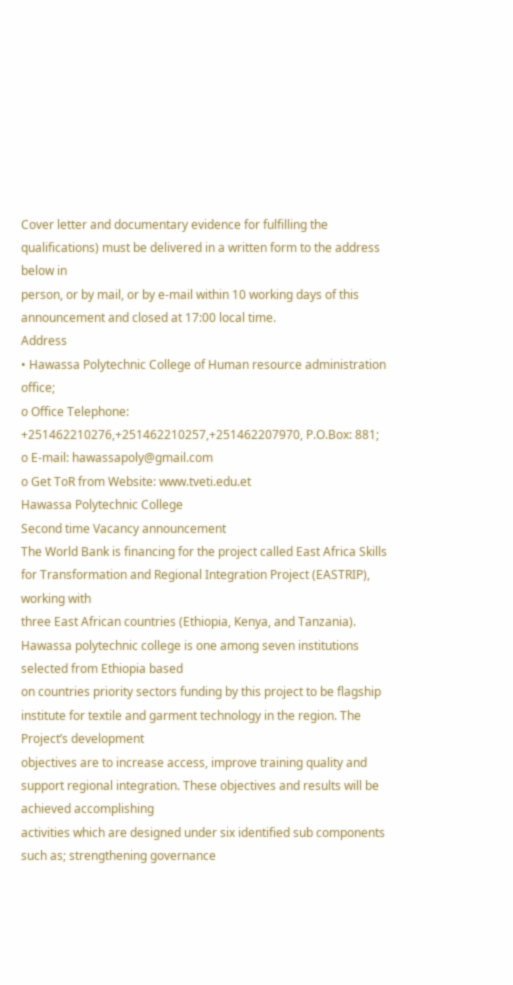Cover letter and documentary evidence for fulfilling the qualifications) must be delivered in a written form to the address below in
person, or by mail, or by e-mail within 10 working days of this announcement and closed at 17:00 local time.
Address
• Hawassa Polytechnic College of Human resource administration office;
o Office Telephone: +251462210276,+251462210257,+251462207970, P.O.Box: 881;
o E-mail: hawassapoly@gmail.com
o Get ToR from Website: www.tveti.edu.et
Hawassa Polytechnic College
Second time Vacancy announcement
The World Bank is financing for the project called East Africa Skills for Transformation and Regional Integration Project (EASTRIP), working with
three East African countries (Ethiopia, Kenya, and Tanzania). Hawassa polytechnic college is one among seven institutions selected from Ethiopia based
on countries priority sectors funding by this project to be flagship institute for textile and garment technology in the region. The Project’s development
objectives are to increase access, improve training quality and support regional integration. These objectives and results will be achieved accomplishing
activities which are designed under six identified sub components such as; strengthening governance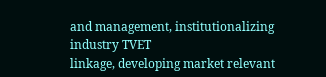and management, institutionalizing industry TVET
linkage, developing market relevant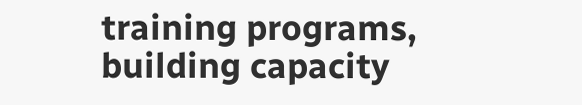training programs, building capacity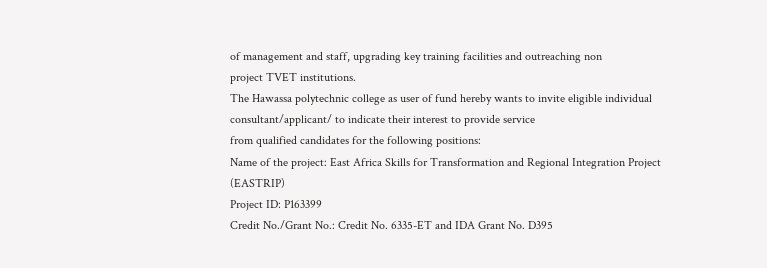of management and staff, upgrading key training facilities and outreaching non
project TVET institutions.
The Hawassa polytechnic college as user of fund hereby wants to invite eligible individual consultant/applicant/ to indicate their interest to provide service
from qualified candidates for the following positions:
Name of the project: East Africa Skills for Transformation and Regional Integration Project (EASTRIP)
Project ID: P163399
Credit No./Grant No.: Credit No. 6335-ET and IDA Grant No. D395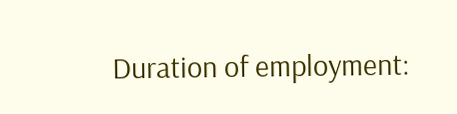Duration of employment: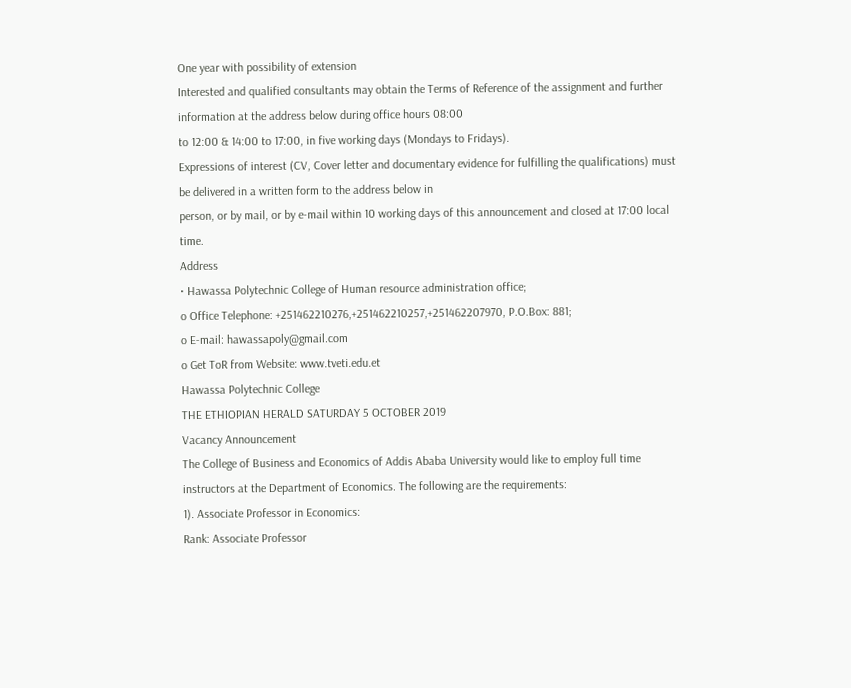One year with possibility of extension
Interested and qualified consultants may obtain the Terms of Reference of the assignment and further information at the address below during office hours 08:00
to 12:00 & 14:00 to 17:00, in five working days (Mondays to Fridays).
Expressions of interest (CV, Cover letter and documentary evidence for fulfilling the qualifications) must be delivered in a written form to the address below in
person, or by mail, or by e-mail within 10 working days of this announcement and closed at 17:00 local time.
Address
• Hawassa Polytechnic College of Human resource administration office;
o Office Telephone: +251462210276,+251462210257,+251462207970, P.O.Box: 881;
o E-mail: hawassapoly@gmail.com
o Get ToR from Website: www.tveti.edu.et
Hawassa Polytechnic College
THE ETHIOPIAN HERALD SATURDAY 5 OCTOBER 2019
Vacancy Announcement
The College of Business and Economics of Addis Ababa University would like to employ full time instructors at the Department of Economics. The following are the requirements:
1). Associate Professor in Economics:
Rank: Associate Professor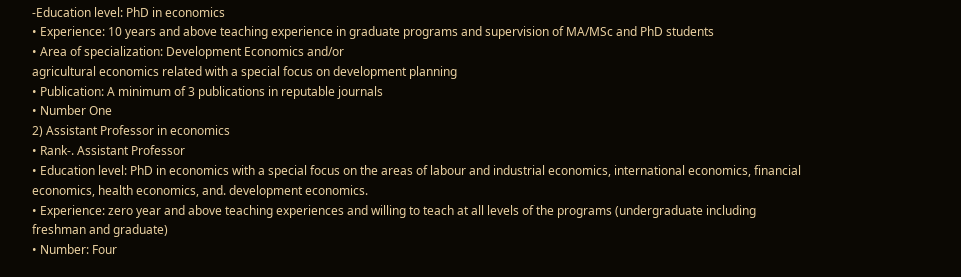-Education level: PhD in economics
• Experience: 10 years and above teaching experience in graduate programs and supervision of MA/MSc and PhD students
• Area of specialization: Development Economics and/or
agricultural economics related with a special focus on development planning
• Publication: A minimum of 3 publications in reputable journals
• Number One
2) Assistant Professor in economics
• Rank-. Assistant Professor
• Education level: PhD in economics with a special focus on the areas of labour and industrial economics, international economics, financial economics, health economics, and. development economics.
• Experience: zero year and above teaching experiences and willing to teach at all levels of the programs (undergraduate including freshman and graduate)
• Number: Four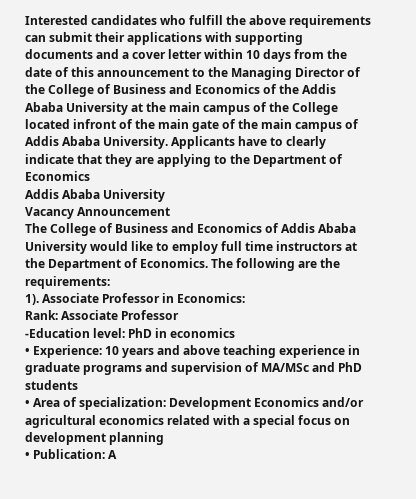Interested candidates who fulfill the above requirements can submit their applications with supporting documents and a cover letter within 10 days from the date of this announcement to the Managing Director of the College of Business and Economics of the Addis Ababa University at the main campus of the College located infront of the main gate of the main campus of Addis Ababa University. Applicants have to clearly indicate that they are applying to the Department of Economics
Addis Ababa University
Vacancy Announcement
The College of Business and Economics of Addis Ababa University would like to employ full time instructors at the Department of Economics. The following are the requirements:
1). Associate Professor in Economics:
Rank: Associate Professor
-Education level: PhD in economics
• Experience: 10 years and above teaching experience in graduate programs and supervision of MA/MSc and PhD students
• Area of specialization: Development Economics and/or
agricultural economics related with a special focus on development planning
• Publication: A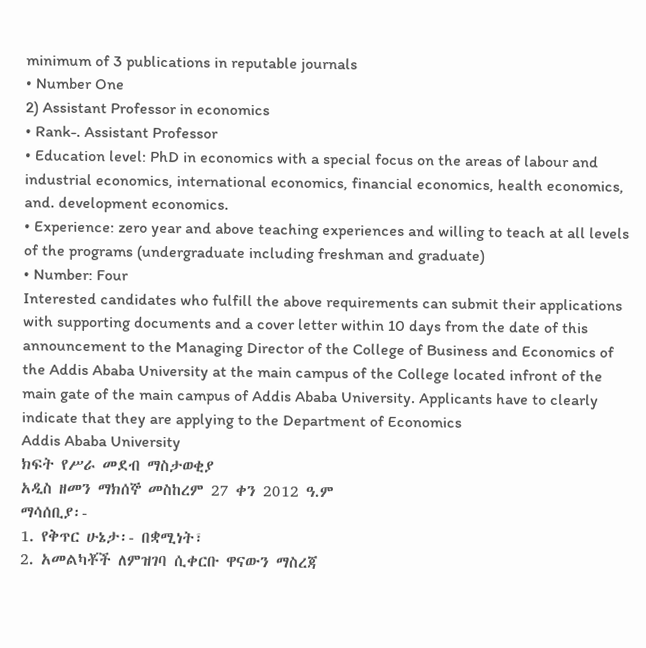minimum of 3 publications in reputable journals
• Number One
2) Assistant Professor in economics
• Rank-. Assistant Professor
• Education level: PhD in economics with a special focus on the areas of labour and industrial economics, international economics, financial economics, health economics, and. development economics.
• Experience: zero year and above teaching experiences and willing to teach at all levels of the programs (undergraduate including freshman and graduate)
• Number: Four
Interested candidates who fulfill the above requirements can submit their applications with supporting documents and a cover letter within 10 days from the date of this announcement to the Managing Director of the College of Business and Economics of the Addis Ababa University at the main campus of the College located infront of the main gate of the main campus of Addis Ababa University. Applicants have to clearly indicate that they are applying to the Department of Economics
Addis Ababa University
ክፍት የሥራ መደብ ማስታወቂያ
አዲስ ዘመን ማክሰኞ መስከረም 27 ቀን 2012 ዓ.ም
ማሳሰቢያ፡-
1. የቅጥር ሁኔታ፡- በቋሚነት፣
2. አመልካቾች ለምዝገባ ሲቀርቡ ዋናውን ማስረጃ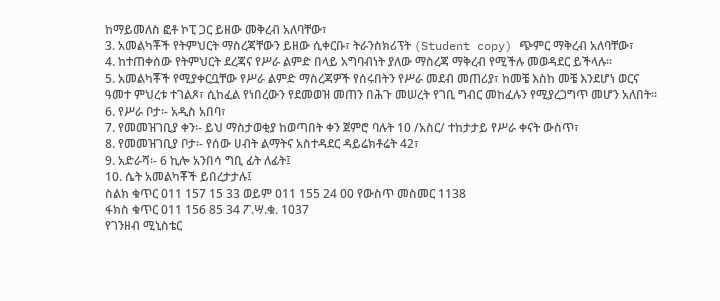ከማይመለስ ፎቶ ኮፒ ጋር ይዘው መቅረብ አለባቸው፣
3. አመልካቾች የትምህርት ማስረጃቸውን ይዘው ሲቀርቡ፣ ትራንስክሪፕት (Student copy) ጭምር ማቅረብ አለባቸው፣
4. ከተጠቀሰው የትምህርት ደረጃና የሥራ ልምድ በላይ አግባብነት ያለው ማስረጃ ማቅረብ የሚችሉ መወዳደር ይችላሉ፡፡
5. አመልካቾች የሚያቀርቧቸው የሥራ ልምድ ማስረጃዎች የሰሩበትን የሥራ መደብ መጠሪያ፣ ከመቼ እስከ መቼ እንደሆነ ወርና ዓመተ ምህረቱ ተገልጾ፣ ሲከፈል የነበረውን የደመወዝ መጠን በሕጉ መሠረት የገቢ ግብር መከፈሉን የሚያረጋግጥ መሆን አለበት፡፡
6. የሥራ ቦታ፡- አዲስ አበባ፣
7. የመመዝገቢያ ቀን፡- ይህ ማስታወቂያ ከወጣበት ቀን ጀምሮ ባሉት 10 /አስር/ ተከታታይ የሥራ ቀናት ውስጥ፣
8. የመመዝገቢያ ቦታ፡- የሰው ሀብት ልማትና አስተዳደር ዳይሬክቶሬት 42፣
9. አድራሻ፡- 6 ኪሎ አንበሳ ግቢ ፊት ለፊት፤
10. ሴት አመልካቾች ይበረታታሉ፤
ስልክ ቁጥር 011 157 15 33 ወይም 011 155 24 00 የውስጥ መስመር 1138
ፋክስ ቁጥር 011 156 85 34 ፖ.ሣ.ቁ. 1037
የገንዘብ ሚኒስቴር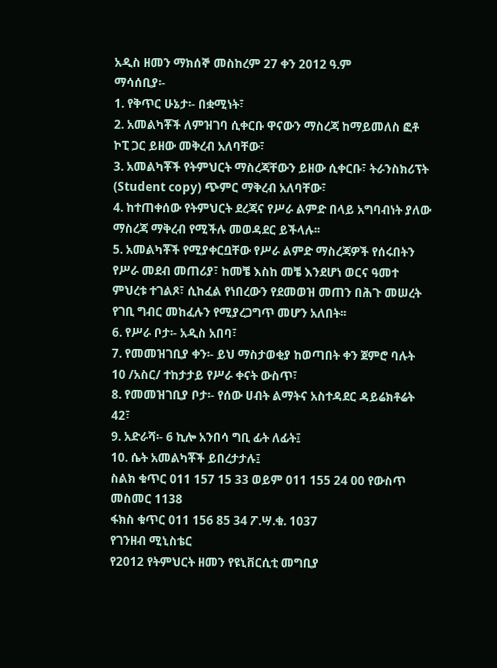አዲስ ዘመን ማክሰኞ መስከረም 27 ቀን 2012 ዓ.ም
ማሳሰቢያ፡-
1. የቅጥር ሁኔታ፡- በቋሚነት፣
2. አመልካቾች ለምዝገባ ሲቀርቡ ዋናውን ማስረጃ ከማይመለስ ፎቶ ኮፒ ጋር ይዘው መቅረብ አለባቸው፣
3. አመልካቾች የትምህርት ማስረጃቸውን ይዘው ሲቀርቡ፣ ትራንስክሪፕት (Student copy) ጭምር ማቅረብ አለባቸው፣
4. ከተጠቀሰው የትምህርት ደረጃና የሥራ ልምድ በላይ አግባብነት ያለው ማስረጃ ማቅረብ የሚችሉ መወዳደር ይችላሉ፡፡
5. አመልካቾች የሚያቀርቧቸው የሥራ ልምድ ማስረጃዎች የሰሩበትን የሥራ መደብ መጠሪያ፣ ከመቼ እስከ መቼ እንደሆነ ወርና ዓመተ ምህረቱ ተገልጾ፣ ሲከፈል የነበረውን የደመወዝ መጠን በሕጉ መሠረት የገቢ ግብር መከፈሉን የሚያረጋግጥ መሆን አለበት፡፡
6. የሥራ ቦታ፡- አዲስ አበባ፣
7. የመመዝገቢያ ቀን፡- ይህ ማስታወቂያ ከወጣበት ቀን ጀምሮ ባሉት 10 /አስር/ ተከታታይ የሥራ ቀናት ውስጥ፣
8. የመመዝገቢያ ቦታ፡- የሰው ሀብት ልማትና አስተዳደር ዳይሬክቶሬት 42፣
9. አድራሻ፡- 6 ኪሎ አንበሳ ግቢ ፊት ለፊት፤
10. ሴት አመልካቾች ይበረታታሉ፤
ስልክ ቁጥር 011 157 15 33 ወይም 011 155 24 00 የውስጥ መስመር 1138
ፋክስ ቁጥር 011 156 85 34 ፖ.ሣ.ቁ. 1037
የገንዘብ ሚኒስቴር
የ2012 የትምህርት ዘመን የዩኒቨርሲቲ መግቢያ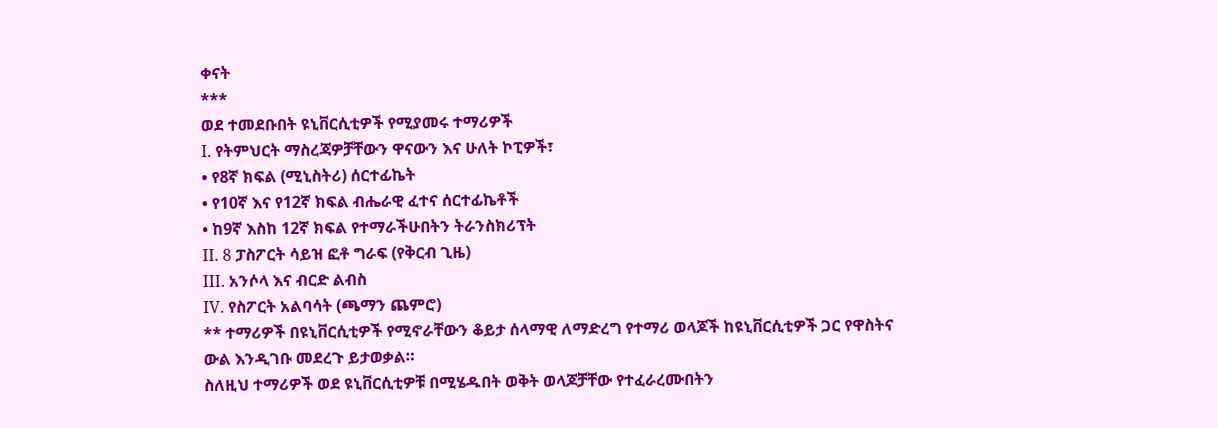ቀናት
***
ወደ ተመደቡበት ዩኒቨርሲቲዎች የሚያመሩ ተማሪዎች
I. የትምህርት ማስረጃዎቻቸውን ዋናውን እና ሁለት ኮፒዎች፣
• የ8ኛ ክፍል (ሚኒስትሪ) ሰርተፊኬት
• የ10ኛ እና የ12ኛ ክፍል ብሔራዊ ፈተና ሰርተፊኬቶች
• ከ9ኛ እስከ 12ኛ ክፍል የተማራችሁበትን ትራንስክሪፕት
II. 8 ፓስፖርት ሳይዝ ፎቶ ግራፍ (የቅርብ ጊዜ)
III. አንሶላ እና ብርድ ልብስ
IV. የስፖርት አልባሳት (ጫማን ጨምሮ)
** ተማሪዎች በዩኒቨርሲቲዎች የሚኖራቸውን ቆይታ ሰላማዊ ለማድረግ የተማሪ ወላጆች ከዩኒቨርሲቲዎች ጋር የዋስትና ውል እንዲገቡ መደረጉ ይታወቃል።
ስለዚህ ተማሪዎች ወደ ዩኒቨርሲቲዎቹ በሚሄዱበት ወቅት ወላጆቻቸው የተፈራረሙበትን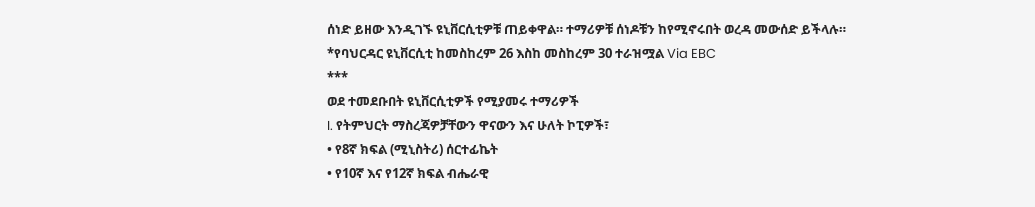ሰነድ ይዘው እንዲገኙ ዩኒቨርሲቲዎቹ ጠይቀዋል። ተማሪዎቹ ሰነዶቹን ከየሚኖሩበት ወረዳ መውሰድ ይችላሉ።
*የባህርዳር ዩኒቨርሲቲ ከመስከረም 26 እስከ መስከረም 30 ተራዝሟል Via EBC
***
ወደ ተመደቡበት ዩኒቨርሲቲዎች የሚያመሩ ተማሪዎች
I. የትምህርት ማስረጃዎቻቸውን ዋናውን እና ሁለት ኮፒዎች፣
• የ8ኛ ክፍል (ሚኒስትሪ) ሰርተፊኬት
• የ10ኛ እና የ12ኛ ክፍል ብሔራዊ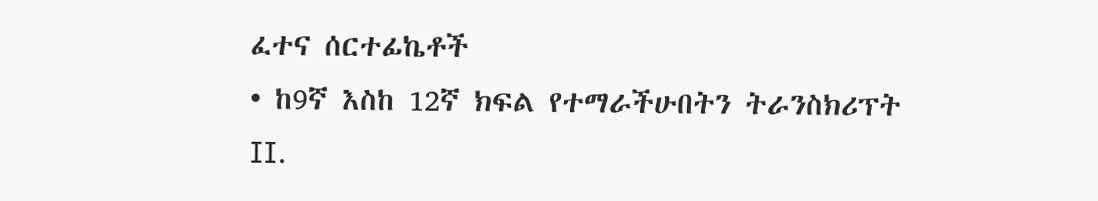ፈተና ሰርተፊኬቶች
• ከ9ኛ እስከ 12ኛ ክፍል የተማራችሁበትን ትራንስክሪፕት
II.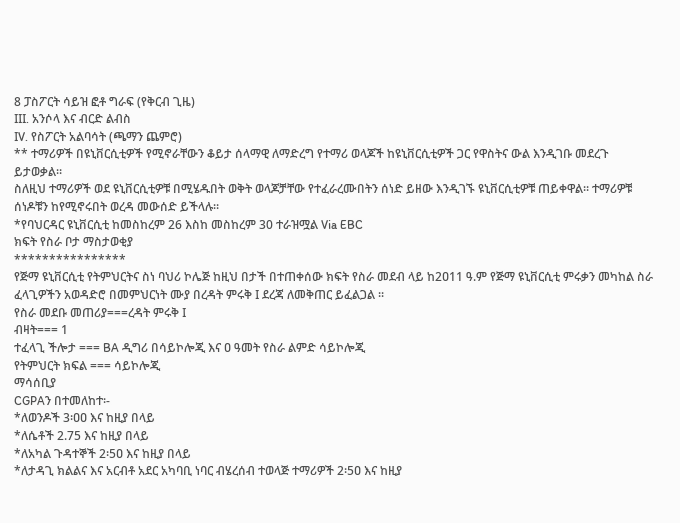8 ፓስፖርት ሳይዝ ፎቶ ግራፍ (የቅርብ ጊዜ)
III. አንሶላ እና ብርድ ልብስ
IV. የስፖርት አልባሳት (ጫማን ጨምሮ)
** ተማሪዎች በዩኒቨርሲቲዎች የሚኖራቸውን ቆይታ ሰላማዊ ለማድረግ የተማሪ ወላጆች ከዩኒቨርሲቲዎች ጋር የዋስትና ውል እንዲገቡ መደረጉ ይታወቃል።
ስለዚህ ተማሪዎች ወደ ዩኒቨርሲቲዎቹ በሚሄዱበት ወቅት ወላጆቻቸው የተፈራረሙበትን ሰነድ ይዘው እንዲገኙ ዩኒቨርሲቲዎቹ ጠይቀዋል። ተማሪዎቹ ሰነዶቹን ከየሚኖሩበት ወረዳ መውሰድ ይችላሉ።
*የባህርዳር ዩኒቨርሲቲ ከመስከረም 26 እስከ መስከረም 30 ተራዝሟል Via EBC
ክፍት የስራ ቦታ ማስታወቂያ
****************
የጅማ ዩኒቨርሲቲ የትምህርትና ስነ ባህሪ ኮሌጅ ከዚህ በታች በተጠቀሰው ክፍት የስራ መደብ ላይ ከ2ዐ11 ዓ.ም የጅማ ዩኒቨርሲቲ ምሩቃን መካከል ስራ ፈላጊዎችን አወዳድሮ በመምህርነት ሙያ በረዳት ምሩቅ I ደረጃ ለመቅጠር ይፈልጋል ፡፡
የስራ መደቡ መጠሪያ===ረዳት ምሩቅ I
ብዛት=== 1
ተፈላጊ ችሎታ === BA ዲግሪ በሳይኮሎጂ እና ዐ ዓመት የስራ ልምድ ሳይኮሎጂ
የትምህርት ክፍል === ሳይኮሎጂ
ማሳሰቢያ
CGPAን በተመለከተ፡-
*ለወንዶች 3፡ዐዐ እና ከዚያ በላይ
*ለሴቶች 2.75 እና ከዚያ በላይ
*ለአካል ጉዳተኞች 2፡5ዐ እና ከዚያ በላይ
*ለታዳጊ ክልልና እና አርብቶ አደር አካባቢ ነባር ብሄረሰብ ተወላጅ ተማሪዎች 2፡5ዐ እና ከዚያ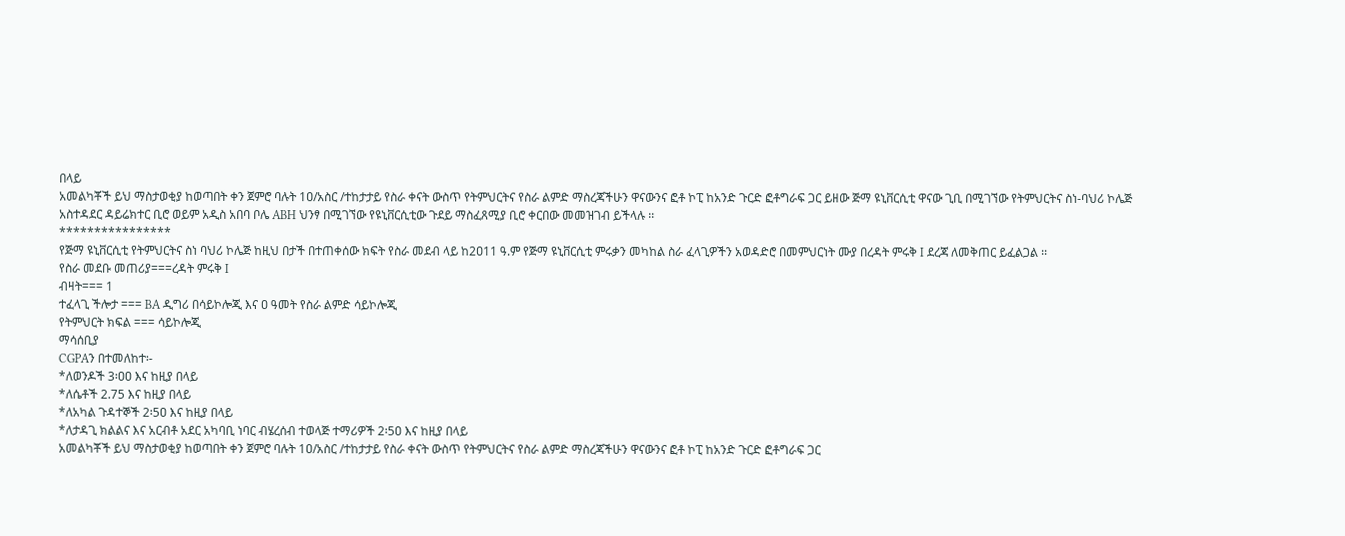በላይ
አመልካቾች ይህ ማስታወቂያ ከወጣበት ቀን ጀምሮ ባሉት 1ዐ/አስር /ተከታታይ የስራ ቀናት ውስጥ የትምህርትና የስራ ልምድ ማስረጃችሁን ዋናውንና ፎቶ ኮፒ ከአንድ ጉርድ ፎቶግራፍ ጋር ይዘው ጅማ ዩኒቨርሲቲ ዋናው ጊቢ በሚገኘው የትምህርትና ስነ-ባህሪ ኮሌጅ አስተዳደር ዳይሬክተር ቢሮ ወይም አዲስ አበባ ቦሌ ABH ህንፃ በሚገኘው የዩኒቨርሲቲው ጉደይ ማስፈጸሚያ ቢሮ ቀርበው መመዝገብ ይችላሉ ፡፡
****************
የጅማ ዩኒቨርሲቲ የትምህርትና ስነ ባህሪ ኮሌጅ ከዚህ በታች በተጠቀሰው ክፍት የስራ መደብ ላይ ከ2ዐ11 ዓ.ም የጅማ ዩኒቨርሲቲ ምሩቃን መካከል ስራ ፈላጊዎችን አወዳድሮ በመምህርነት ሙያ በረዳት ምሩቅ I ደረጃ ለመቅጠር ይፈልጋል ፡፡
የስራ መደቡ መጠሪያ===ረዳት ምሩቅ I
ብዛት=== 1
ተፈላጊ ችሎታ === BA ዲግሪ በሳይኮሎጂ እና ዐ ዓመት የስራ ልምድ ሳይኮሎጂ
የትምህርት ክፍል === ሳይኮሎጂ
ማሳሰቢያ
CGPAን በተመለከተ፡-
*ለወንዶች 3፡ዐዐ እና ከዚያ በላይ
*ለሴቶች 2.75 እና ከዚያ በላይ
*ለአካል ጉዳተኞች 2፡5ዐ እና ከዚያ በላይ
*ለታዳጊ ክልልና እና አርብቶ አደር አካባቢ ነባር ብሄረሰብ ተወላጅ ተማሪዎች 2፡5ዐ እና ከዚያ በላይ
አመልካቾች ይህ ማስታወቂያ ከወጣበት ቀን ጀምሮ ባሉት 1ዐ/አስር /ተከታታይ የስራ ቀናት ውስጥ የትምህርትና የስራ ልምድ ማስረጃችሁን ዋናውንና ፎቶ ኮፒ ከአንድ ጉርድ ፎቶግራፍ ጋር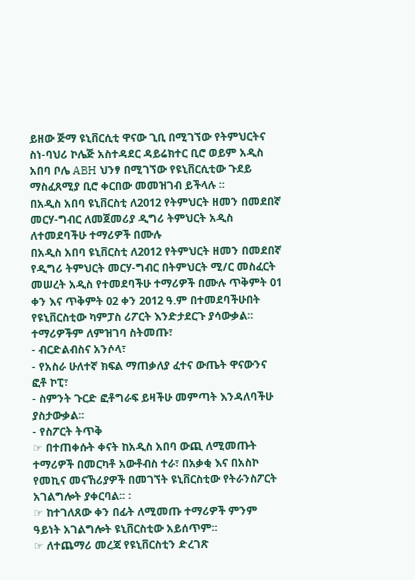ይዘው ጅማ ዩኒቨርሲቲ ዋናው ጊቢ በሚገኘው የትምህርትና ስነ-ባህሪ ኮሌጅ አስተዳደር ዳይሬክተር ቢሮ ወይም አዲስ አበባ ቦሌ ABH ህንፃ በሚገኘው የዩኒቨርሲቲው ጉደይ ማስፈጸሚያ ቢሮ ቀርበው መመዝገብ ይችላሉ ፡፡
በአዲስ አበባ ዩኒቨርስቲ ለ2012 የትምህርት ዘመን በመደበኛ መርሃ-ግብር ለመጀመሪያ ዲግሪ ትምህርት አዲስ ለተመደባችሁ ተማሪዎች በሙሉ
በአዲስ አበባ ዩኒቨርስቲ ለ2012 የትምህርት ዘመን በመደበኛ የዲግሪ ትምህርት መርሃ-ግብር በትምህርት ሚ/ር መስፈርት መሠረት አዲስ የተመደባችሁ ተማሪዎች በሙሉ ጥቅምት 01 ቀን እና ጥቅምት 02 ቀን 2012 ዓ.ም በተመደባችሁበት የዩኒቨርስቲው ካምፓስ ሪፖርት እንድታደርጉ ያሳውቃል፡፡ ተማሪዎችም ለምዝገባ ስትመጡ፣
- ብርድልብስና አንሶላ፣
- የአስራ ሁለተኛ ክፍል ማጠቃለያ ፈተና ውጤት ዋናውንና ፎቶ ኮፒ፣
- ስምንት ጉርድ ፎቶግራፍ ይዛችሁ መምጣት እንዳለባችሁ ያስታውቃል፡፡
- የስፖርት ትጥቅ
☞ በተጠቀሱት ቀናት ከአዲስ አበባ ውጪ ለሚመጡት ተማሪዎች በመርካቶ አውቶብስ ተራ፣ በአቃቂ እና በአስኮ የመኪና መናኸሪያዎች በመገኘት ዩኒቨርስቲው የትራንስፖርት አገልግሎት ያቀርባል፡፡ ፡
☞ ከተገለጸው ቀን በፊት ለሚመጡ ተማሪዎች ምንም ዓይነት አገልግሎት ዩኒቨርስቲው አይሰጥም፡፡
☞ ለተጨማሪ መረጃ የዩኒቨርስቲን ድረገጽ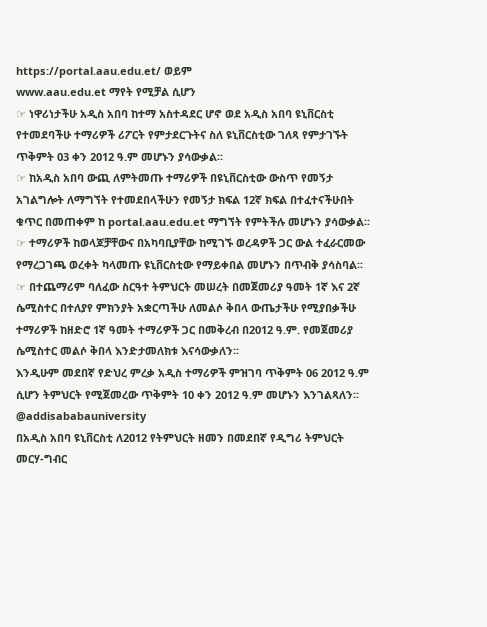https://portal.aau.edu.et/ ወይም
www.aau.edu.et ማየት የሚቻል ሲሆን
☞ ነዋሪነታችሁ አዲስ አበባ ከተማ አስተዳደር ሆኖ ወደ አዲስ አበባ ዩኒቨርስቲ የተመደባችሁ ተማሪዎች ሪፖርት የምታደርጉትና ስለ ዩኒቨርስቲው ገለጻ የምታገኙት ጥቅምት 03 ቀን 2012 ዓ.ም መሆኑን ያሳውቃል፡፡
☞ ከአዲስ አበባ ውጪ ለምትመጡ ተማሪዎች በዩኒቨርስቲው ውስጥ የመኝታ አገልግሎት ለማግኘት የተመደበላችሁን የመኝታ ክፍል 12ኛ ክፍል በተፈተናችሁበት ቁጥር በመጠቀም ከ portal.aau.edu.et ማግኘት የምትችሉ መሆኑን ያሳውቃል፡፡
☞ ተማሪዎች ከወላጆቻቸውና በአካባቢያቸው ከሚገኙ ወረዳዎች ጋር ውል ተፈራርመው የማረጋገጫ ወረቀት ካላመጡ ዩኒቨርስቲው የማይቀበል መሆኑን በጥብቅ ያሳስባል፡፡
☞ በተጨማሪም ባለፈው ስርዓተ ትምህርት መሠረት በመጀመሪያ ዓመት 1ኛ እና 2ኛ ሴሚስተር በተለያየ ምክንያት አቋርጣችሁ ለመልሶ ቅበላ ውጤታችሁ የሚያበቃችሁ ተማሪዎች ከዘድሮ 1ኛ ዓመት ተማሪዎች ጋር በመቅረብ በ2012 ዓ.ም. የመጀመሪያ ሴሚስተር መልሶ ቅበላ እንድታመለክቱ እናሳውቃለን፡፡
እንዲሁም መደበኛ የድህረ ምረቃ አዲስ ተማሪዎች ምዝገባ ጥቅምት 06 2012 ዓ.ም ሲሆን ትምህርት የሚጀመረው ጥቅምት 10 ቀን 2012 ዓ.ም መሆኑን እንገልጻለን፡፡
@addisababauniversity
በአዲስ አበባ ዩኒቨርስቲ ለ2012 የትምህርት ዘመን በመደበኛ የዲግሪ ትምህርት መርሃ-ግብር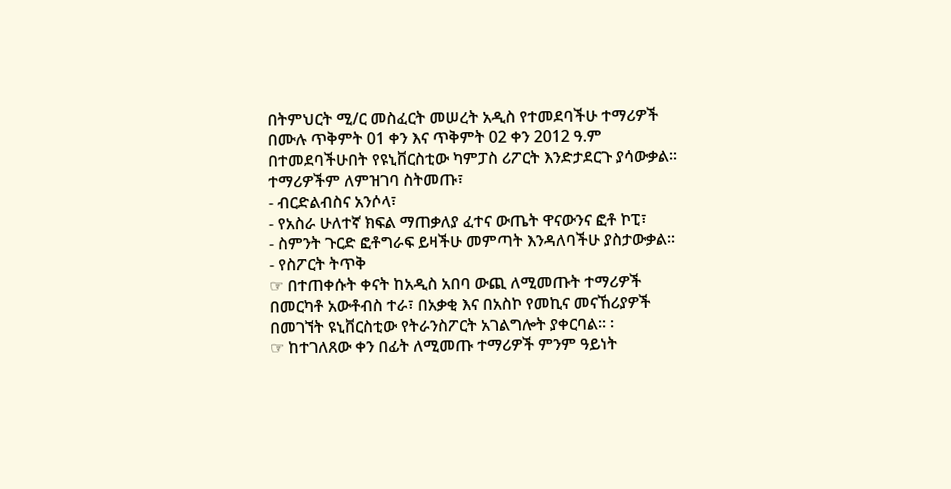በትምህርት ሚ/ር መስፈርት መሠረት አዲስ የተመደባችሁ ተማሪዎች በሙሉ ጥቅምት 01 ቀን እና ጥቅምት 02 ቀን 2012 ዓ.ም በተመደባችሁበት የዩኒቨርስቲው ካምፓስ ሪፖርት እንድታደርጉ ያሳውቃል፡፡ ተማሪዎችም ለምዝገባ ስትመጡ፣
- ብርድልብስና አንሶላ፣
- የአስራ ሁለተኛ ክፍል ማጠቃለያ ፈተና ውጤት ዋናውንና ፎቶ ኮፒ፣
- ስምንት ጉርድ ፎቶግራፍ ይዛችሁ መምጣት እንዳለባችሁ ያስታውቃል፡፡
- የስፖርት ትጥቅ
☞ በተጠቀሱት ቀናት ከአዲስ አበባ ውጪ ለሚመጡት ተማሪዎች በመርካቶ አውቶብስ ተራ፣ በአቃቂ እና በአስኮ የመኪና መናኸሪያዎች በመገኘት ዩኒቨርስቲው የትራንስፖርት አገልግሎት ያቀርባል፡፡ ፡
☞ ከተገለጸው ቀን በፊት ለሚመጡ ተማሪዎች ምንም ዓይነት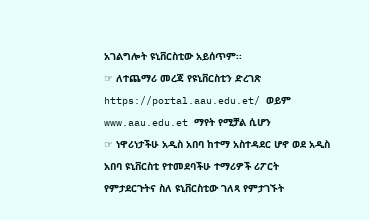አገልግሎት ዩኒቨርስቲው አይሰጥም፡፡
☞ ለተጨማሪ መረጃ የዩኒቨርስቲን ድረገጽ
https://portal.aau.edu.et/ ወይም
www.aau.edu.et ማየት የሚቻል ሲሆን
☞ ነዋሪነታችሁ አዲስ አበባ ከተማ አስተዳደር ሆኖ ወደ አዲስ አበባ ዩኒቨርስቲ የተመደባችሁ ተማሪዎች ሪፖርት የምታደርጉትና ስለ ዩኒቨርስቲው ገለጻ የምታገኙት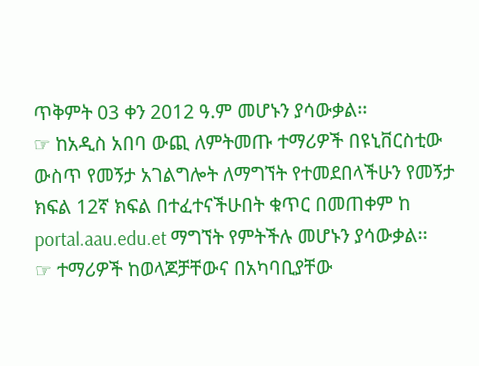ጥቅምት 03 ቀን 2012 ዓ.ም መሆኑን ያሳውቃል፡፡
☞ ከአዲስ አበባ ውጪ ለምትመጡ ተማሪዎች በዩኒቨርስቲው ውስጥ የመኝታ አገልግሎት ለማግኘት የተመደበላችሁን የመኝታ ክፍል 12ኛ ክፍል በተፈተናችሁበት ቁጥር በመጠቀም ከ portal.aau.edu.et ማግኘት የምትችሉ መሆኑን ያሳውቃል፡፡
☞ ተማሪዎች ከወላጆቻቸውና በአካባቢያቸው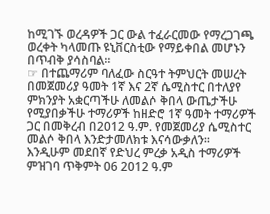ከሚገኙ ወረዳዎች ጋር ውል ተፈራርመው የማረጋገጫ ወረቀት ካላመጡ ዩኒቨርስቲው የማይቀበል መሆኑን በጥብቅ ያሳስባል፡፡
☞ በተጨማሪም ባለፈው ስርዓተ ትምህርት መሠረት በመጀመሪያ ዓመት 1ኛ እና 2ኛ ሴሚስተር በተለያየ ምክንያት አቋርጣችሁ ለመልሶ ቅበላ ውጤታችሁ የሚያበቃችሁ ተማሪዎች ከዘድሮ 1ኛ ዓመት ተማሪዎች ጋር በመቅረብ በ2012 ዓ.ም. የመጀመሪያ ሴሚስተር መልሶ ቅበላ እንድታመለክቱ እናሳውቃለን፡፡
እንዲሁም መደበኛ የድህረ ምረቃ አዲስ ተማሪዎች ምዝገባ ጥቅምት 06 2012 ዓ.ም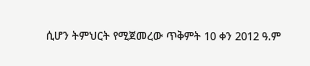ሲሆን ትምህርት የሚጀመረው ጥቅምት 10 ቀን 2012 ዓ.ም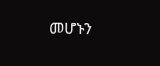መሆኑን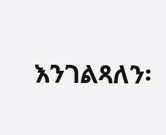እንገልጻለን፡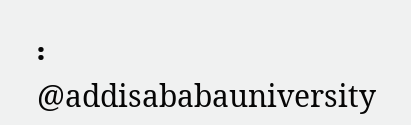፡
@addisababauniversity